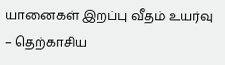யானைகள் இறப்பு வீதம் உயர்வு – தெற்காசிய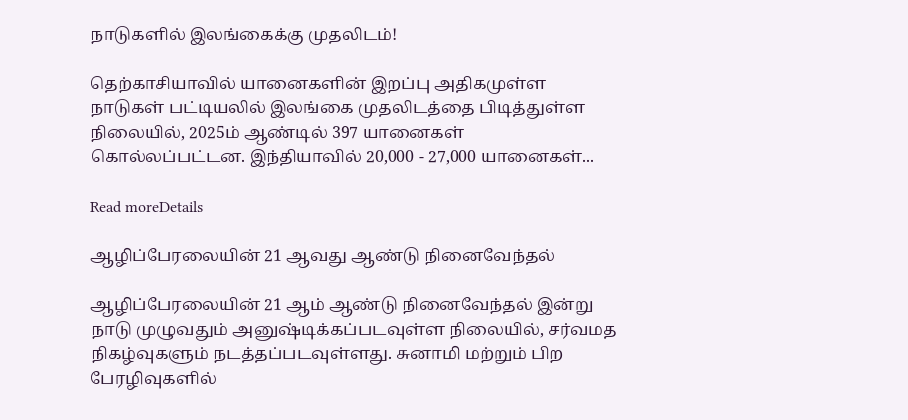நாடுகளில் இலங்கைக்கு முதலிடம்!

தெற்காசியாவில் யானைகளின் இறப்பு அதிகமுள்ள நாடுகள் பட்டியலில் இலங்கை முதலிடத்தை பிடித்துள்ள நிலையில், 2025ம் ஆண்டில் 397 யானைகள் கொல்லப்பட்டன. இந்தியாவில் 20,000 - 27,000 யானைகள்...

Read moreDetails

ஆழிப்பேரலையின் 21 ஆவது ஆண்டு நினைவேந்தல்

ஆழிப்பேரலையின் 21 ஆம் ஆண்டு நினைவேந்தல் இன்று நாடு முழுவதும் அனுஷ்டிக்கப்படவுள்ள நிலையில், சர்வமத நிகழ்வுகளும் நடத்தப்படவுள்ளது. சுனாமி மற்றும் பிற பேரழிவுகளில்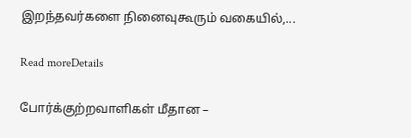இறந்தவர்களை நினைவுகூரும் வகையில்,...

Read moreDetails

போர்க்குற்றவாளிகள் மீதான –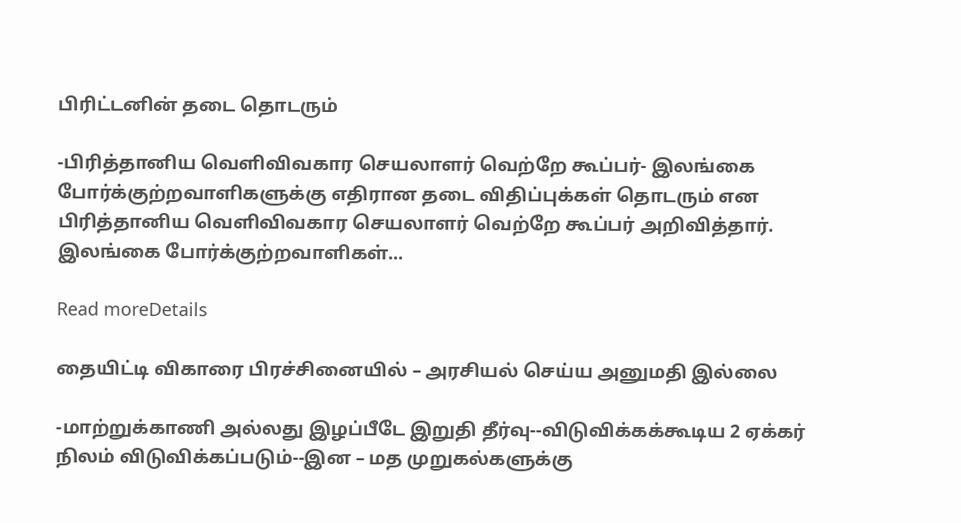பிரிட்டனின் தடை தொடரும்

-பிரித்தானிய வெளிவிவகார செயலாளர் வெற்றே கூப்பர்- இலங்கை போர்க்குற்றவாளிகளுக்கு எதிரான தடை விதிப்புக்கள் தொடரும் என பிரித்தானிய வெளிவிவகார செயலாளர் வெற்றே கூப்பர் அறிவித்தார். இலங்கை போர்க்குற்றவாளிகள்...

Read moreDetails

தையிட்டி விகாரை பிரச்சினையில் – அரசியல் செய்ய அனுமதி இல்லை

-மாற்றுக்காணி அல்லது இழப்பீடே இறுதி தீர்வு--விடுவிக்கக்கூடிய 2 ஏக்கர் நிலம் விடுவிக்கப்படும்--இன – மத முறுகல்களுக்கு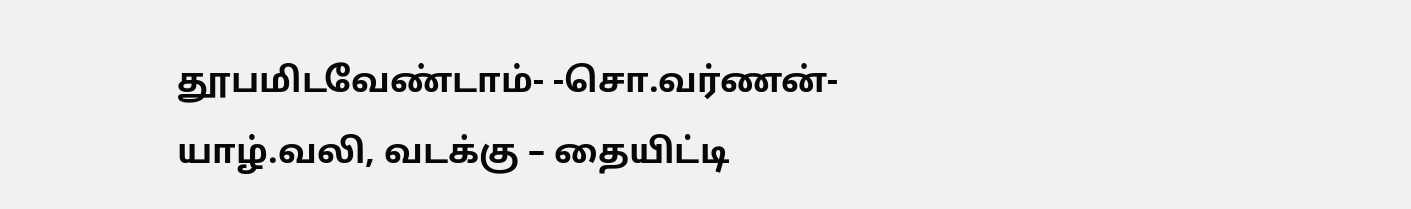தூபமிடவேண்டாம்- -சொ.வர்ணன்- யாழ்.வலி, வடக்கு – தையிட்டி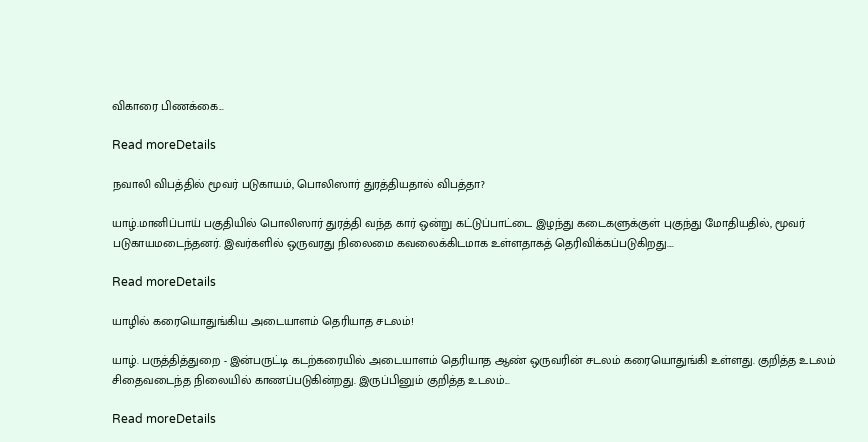விகாரை பிணக்கை...

Read moreDetails

நவாலி விபத்தில் மூவர் படுகாயம், பொலிஸார் துரத்தியதால் விபத்தா?

யாழ்.மானிப்பாய் பகுதியில் பொலிஸார் துரத்தி வந்த கார் ஒன்று கட்டுப்பாட்டை இழந்து கடைகளுக்குள் புகுந்து மோதியதில், மூவர் படுகாயமடைந்தனர். இவர்களில் ஒருவரது நிலைமை கவலைக்கிடமாக உள்ளதாகத் தெரிவிக்கப்படுகிறது....

Read moreDetails

யாழில் கரையொதுங்கிய அடையாளம் தெரியாத சடலம்!

யாழ். பருத்தித்துறை - இன்பருட்டி கடற்கரையில் அடையாளம் தெரியாத ஆண் ஒருவரின் சடலம் கரையொதுங்கி உள்ளது. குறித்த உடலம் சிதைவடைந்த நிலையில் காணப்படுகின்றது. இருப்பினும் குறித்த உடலம்...

Read moreDetails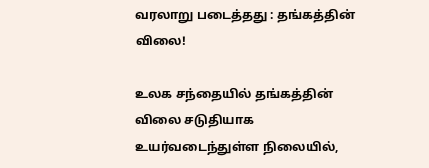வரலாறு படைத்தது : தங்கத்தின் விலை!

உலக சந்தையில் தங்கத்தின் விலை சடுதியாக உயர்வடைந்துள்ள நிலையில்,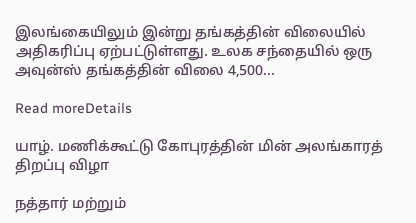இலங்கையிலும் இன்று தங்கத்தின் விலையில் அதிகரிப்பு ஏற்பட்டுள்ளது. உலக சந்தையில் ஒரு அவுன்ஸ் தங்கத்தின் விலை 4,500...

Read moreDetails

யாழ். மணிக்கூட்டு கோபுரத்தின் மின் அலங்காரத் திறப்பு விழா

நத்தார் மற்றும்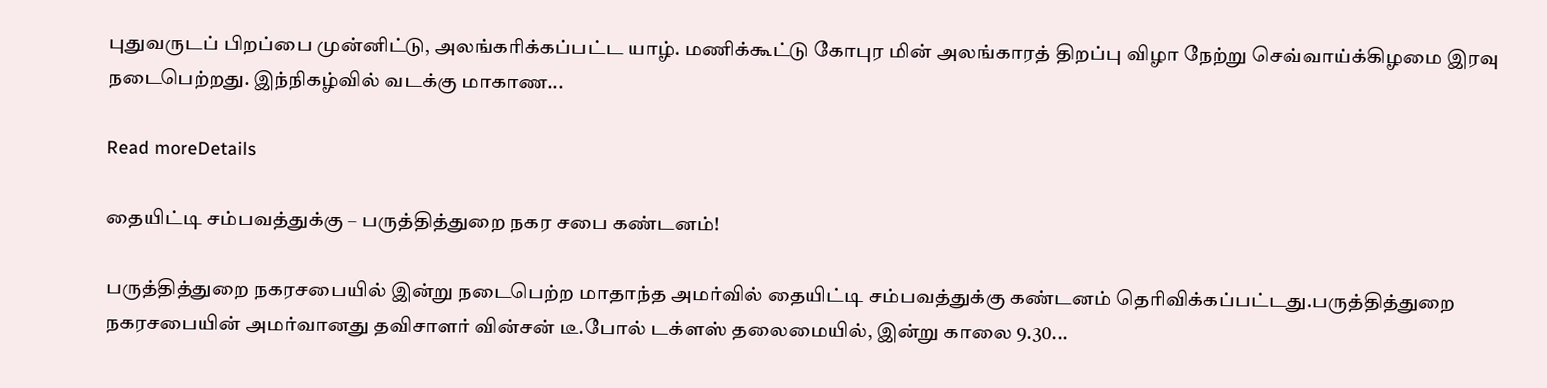புதுவருடப் பிறப்பை முன்னிட்டு, அலங்கரிக்கப்பட்ட யாழ். மணிக்கூட்டு கோபுர மின் அலங்காரத் திறப்பு விழா நேற்று செவ்வாய்க்கிழமை இரவு நடைபெற்றது. இந்நிகழ்வில் வடக்கு மாகாண...

Read moreDetails

தையிட்டி சம்பவத்துக்கு – பருத்தித்துறை நகர சபை கண்டனம்!

பருத்தித்துறை நகரசபையில் இன்று நடைபெற்ற மாதாந்த அமர்வில் தையிட்டி சம்பவத்துக்கு கண்டனம் தெரிவிக்கப்பட்டது.பருத்தித்துறை நகரசபையின் அமர்வானது தவிசாளர் வின்சன் டீ.போல் டக்ளஸ் தலைமையில், இன்று காலை 9.30...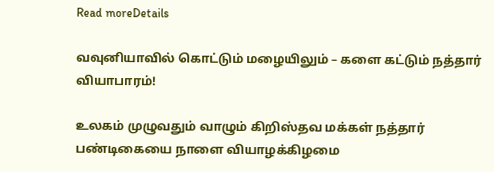Read moreDetails

வவுனியாவில் கொட்டும் மழையிலும் – களை கட்டும் நத்தார் வியாபாரம்!

உலகம் முழுவதும் வாழும் கிறிஸ்தவ மக்கள் நத்தார் பண்டிகையை நாளை வியாழக்கிழமை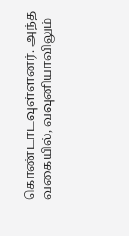கொண்டாடவுள்ளனர். அந்த வகையில், வவுனியாவிலும்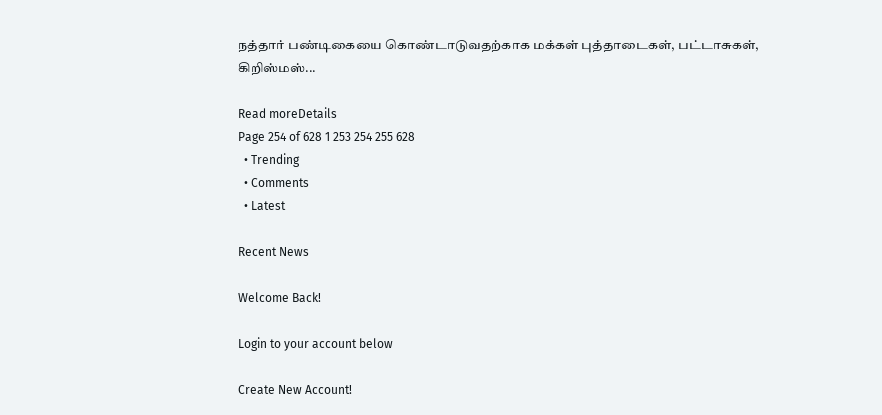நத்தார் பண்டிகையை கொண்டாடுவதற்காக மக்கள் புத்தாடைகள், பட்டாசுகள், கிறிஸ்மஸ்...

Read moreDetails
Page 254 of 628 1 253 254 255 628
  • Trending
  • Comments
  • Latest

Recent News

Welcome Back!

Login to your account below

Create New Account!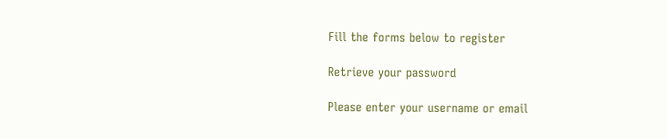Fill the forms below to register

Retrieve your password

Please enter your username or email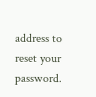address to reset your password.